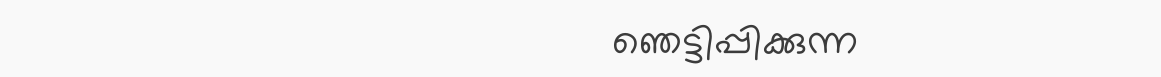ഞെട്ടിപ്പിക്കുന്ന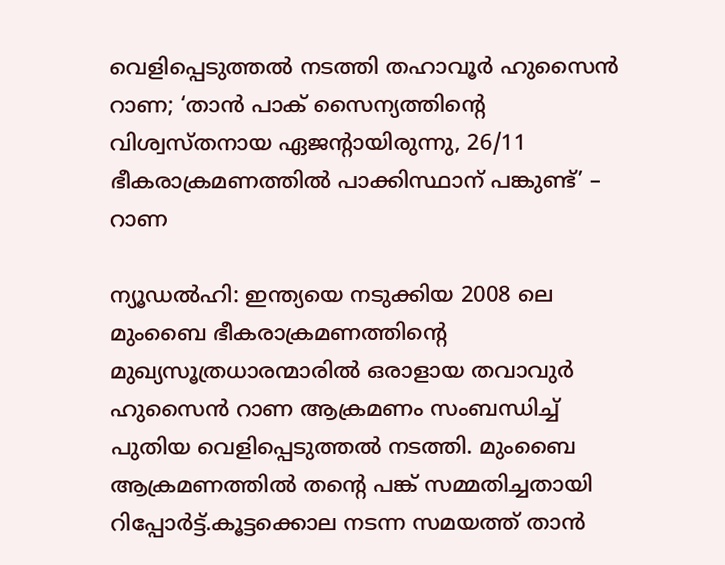വെളിപ്പെടുത്തല്‍ നടത്തി തഹാവൂര്‍ ഹുസൈന്‍ റാണ; ‘താന്‍ പാക് സൈന്യത്തിന്റെ വിശ്വസ്തനായ ഏജന്റായിരുന്നു, 26/11 ഭീകരാക്രമണത്തില്‍ പാക്കിസ്ഥാന് പങ്കുണ്ട്’ – റാണ

ന്യൂഡല്‍ഹി: ഇന്ത്യയെ നടുക്കിയ 2008 ലെ മുംബൈ ഭീകരാക്രമണത്തിന്റെ മുഖ്യസൂത്രധാരന്മാരില്‍ ഒരാളായ തവാവുര്‍ ഹുസൈന്‍ റാണ ആക്രമണം സംബന്ധിച്ച് പുതിയ വെളിപ്പെടുത്തല്‍ നടത്തി. മുംബൈ ആക്രമണത്തില്‍ തന്റെ പങ്ക് സമ്മതിച്ചതായി റിപ്പോര്‍ട്ട്.കൂട്ടക്കൊല നടന്ന സമയത്ത് താന്‍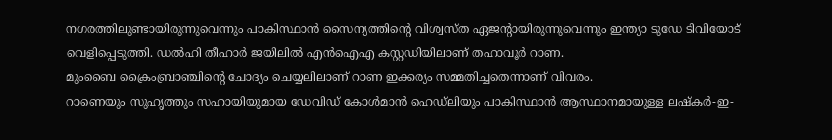നഗരത്തിലുണ്ടായിരുന്നുവെന്നും പാകിസ്ഥാന്‍ സൈന്യത്തിന്റെ വിശ്വസ്ത ഏജന്റായിരുന്നുവെന്നും ഇന്ത്യാ ടുഡേ ടിവിയോട് വെളിപ്പെടുത്തി. ഡല്‍ഹി തീഹാര്‍ ജയിലില്‍ എന്‍ഐഎ കസ്റ്റഡിയിലാണ് തഹാവൂര്‍ റാണ.
മുംബൈ ക്രൈംബ്രാഞ്ചിന്റെ ചോദ്യം ചെയ്യലിലാണ് റാണ ഇക്കര്യം സമ്മതിച്ചതെന്നാണ് വിവരം.
റാണെയും സുഹൃത്തും സഹായിയുമായ ഡേവിഡ് കോള്‍മാന്‍ ഹെഡ്ലിയും പാകിസ്ഥാന്‍ ആസ്ഥാനമായുള്ള ലഷ്‌കര്‍-ഇ-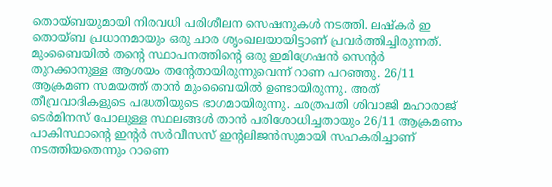തൊയ്ബയുമായി നിരവധി പരിശീലന സെഷനുകള്‍ നടത്തി. ലഷ്‌കര്‍ ഇ തൊയ്ബ പ്രധാനമായും ഒരു ചാര ശൃംഖലയായിട്ടാണ് പ്രവര്‍ത്തിച്ചിരുന്നത്. മുംബൈയില്‍ തന്റെ സ്ഥാപനത്തിന്റെ ഒരു ഇമിഗ്രേഷന്‍ സെന്റര്‍ തുറക്കാനുള്ള ആശയം തന്റേതായിരുന്നുവെന്ന് റാണ പറഞ്ഞു. 26/11 ആക്രമണ സമയത്ത് താന്‍ മുംബൈയില്‍ ഉണ്ടായിരുന്നു. അത് തീവ്രവാദികളുടെ പദ്ധതിയുടെ ഭാഗമായിരുന്നു. ഛത്രപതി ശിവാജി മഹാരാജ് ടെര്‍മിനസ് പോലുള്ള സ്ഥലങ്ങള്‍ താന്‍ പരിശോധിച്ചതായും 26/11 ആക്രമണം പാകിസ്ഥാന്റെ ഇന്റര്‍ സര്‍വീസസ് ഇന്റലിജന്‍സുമായി സഹകരിച്ചാണ് നടത്തിയതെന്നും റാണെ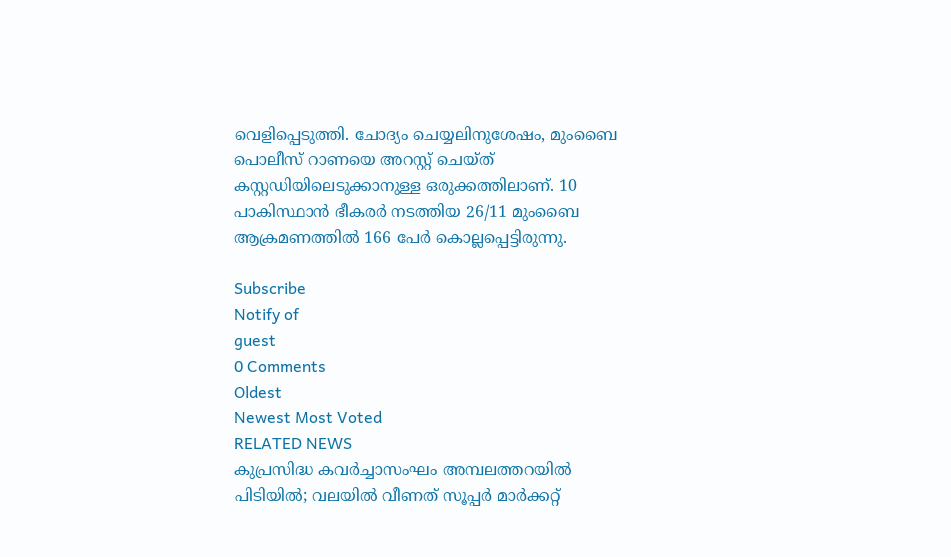വെളിപ്പെടുത്തി. ചോദ്യം ചെയ്യലിനുശേഷം, മുംബൈ പൊലീസ് റാണയെ അറസ്റ്റ് ചെയ്ത് കസ്റ്റഡിയിലെടുക്കാനുള്ള ഒരുക്കത്തിലാണ്. 10 പാകിസ്ഥാന്‍ ഭീകരര്‍ നടത്തിയ 26/11 മുംബൈ ആക്രമണത്തില്‍ 166 പേര്‍ കൊല്ലപ്പെട്ടിരുന്നു.

Subscribe
Notify of
guest
0 Comments
Oldest
Newest Most Voted
RELATED NEWS
കുപ്രസിദ്ധ കവര്‍ച്ചാസംഘം അമ്പലത്തറയില്‍ പിടിയില്‍; വലയില്‍ വീണത് സൂപ്പര്‍ മാര്‍ക്കറ്റ്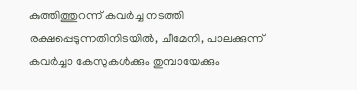കുത്തിത്തുറന്ന് കവര്‍ച്ച നടത്തി രക്ഷപ്പെടുന്നതിനിടയില്‍, ചീമേനി, പാലക്കുന്ന് കവര്‍ച്ചാ കേസുകള്‍ക്കും തുമ്പായേക്കും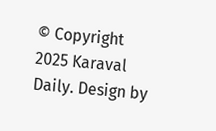© Copyright 2025 Karaval Daily. Design by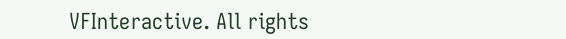VFInteractive. All rights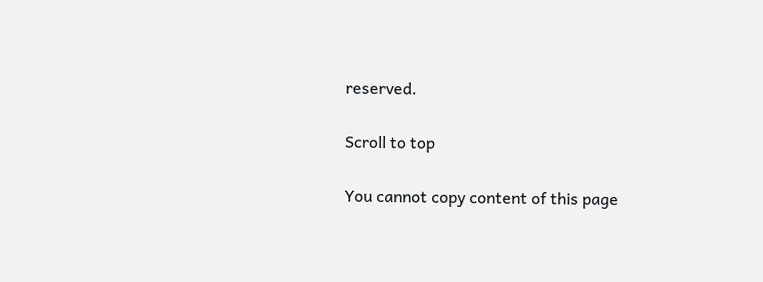reserved.

Scroll to top

You cannot copy content of this page